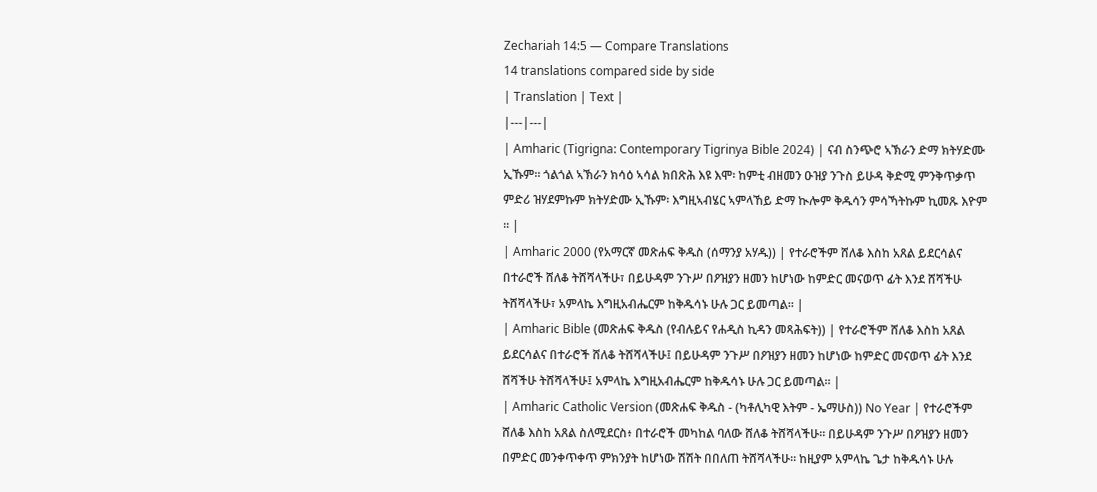Zechariah 14:5 — Compare Translations
14 translations compared side by side
| Translation | Text |
|---|---|
| Amharic (Tigrigna: Contemporary Tigrinya Bible 2024) | ናብ ስንጭሮ ኣኽራን ድማ ክትሃድሙ ኢኹም። ጎልጎል ኣኽራን ክሳዕ ኣሳል ክበጽሕ እዩ እሞ፡ ከምቲ ብዘመን ዑዝያ ንጉስ ይሁዳ ቅድሚ ምንቅጥቃጥ ምድሪ ዝሃደምኩም ክትሃድሙ ኢኹም፡ እግዚኣብሄር ኣምላኸይ ድማ ኲሎም ቅዱሳን ምሳኻትኩም ኪመጹ እዮም ። |
| Amharic 2000 (የአማርኛ መጽሐፍ ቅዱስ (ሰማንያ አሃዱ)) | የተራሮችም ሸለቆ እስከ አጸል ይደርሳልና በተራሮች ሸለቆ ትሸሻላችሁ፣ በይሁዳም ንጉሥ በዖዝያን ዘመን ከሆነው ከምድር መናወጥ ፊት እንደ ሸሻችሁ ትሸሻላችሁ፣ አምላኬ እግዚአብሔርም ከቅዱሳኑ ሁሉ ጋር ይመጣል። |
| Amharic Bible (መጽሐፍ ቅዱስ (የብሉይና የሐዲስ ኪዳን መጻሕፍት)) | የተራሮችም ሸለቆ እስከ አጸል ይደርሳልና በተራሮች ሸለቆ ትሸሻላችሁ፤ በይሁዳም ንጉሥ በዖዝያን ዘመን ከሆነው ከምድር መናወጥ ፊት እንደ ሸሻችሁ ትሸሻላችሁ፤ አምላኬ እግዚአብሔርም ከቅዱሳኑ ሁሉ ጋር ይመጣል። |
| Amharic Catholic Version (መጽሐፍ ቅዱስ - (ካቶሊካዊ እትም - ኤማሁስ)) No Year | የተራሮችም ሸለቆ እስከ አጸል ስለሚደርስ፥ በተራሮች መካከል ባለው ሸለቆ ትሸሻላችሁ። በይሁዳም ንጉሥ በዖዝያን ዘመን በምድር መንቀጥቀጥ ምክንያት ከሆነው ሽሽት በበለጠ ትሸሻላችሁ። ከዚያም አምላኬ ጌታ ከቅዱሳኑ ሁሉ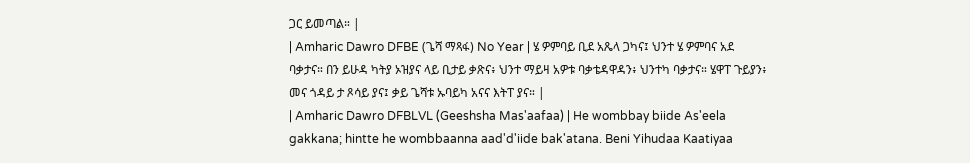ጋር ይመጣል። |
| Amharic Dawro DFBE (ጌሻ ማጻፋ) No Year | ሄ ዎምባይ ቢደ አጼላ ጋካና፤ ህንተ ሄ ዎምባና አደ ባቃታና። በን ይሁዳ ካትያ ኦዝያና ላይ ቢታይ ቃጽና፥ ህንተ ማይዛ አዎቱ ባቃቴዳዋዳን፥ ህንተካ ባቃታና። ሄዋፐ ጉይያን፥ መና ጎዳይ ታ ጾሳይ ያና፤ ቃይ ጌሻቱ ኡባይካ አናና እትፐ ያና። |
| Amharic Dawro DFBLVL (Geeshsha Mas'aafaa) | He wombbay biide As'eela gakkana; hintte he wombbaanna aad'd'iide bak'atana. Beni Yihudaa Kaatiyaa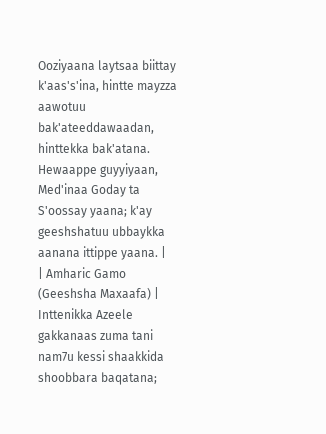Ooziyaana laytsaa biittay k'aas's'ina, hintte mayzza aawotuu bak'ateeddawaadan, hinttekka bak'atana. Hewaappe guyyiyaan, Med'inaa Goday ta S'oossay yaana; k'ay geeshshatuu ubbaykka aanana ittippe yaana. |
| Amharic Gamo (Geeshsha Maxaafa) | Inttenikka Azeele gakkanaas zuma tani nam7u kessi shaakkida shoobbara baqatana;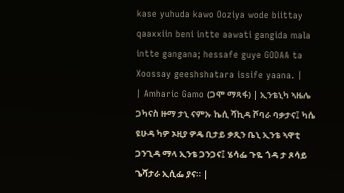kase yuhuda kawo Ooziya wode biittay qaaxxiin beni intte aawati gangida mala intte gangana; hessafe guye GODAA ta Xoossay geeshshatara issife yaana. |
| Amharic Gamo (ጋሞ ማጻፋ) | ኢንቴኒካ ኣዜሌ ጋካናስ ዙማ ታኒ ናምኡ ኬሲ ሻኪዳ ሾባራ ባቃታና፤ ካሴ ዩሁዳ ካዎ ኦዚያ ዎዴ ቢታይ ቃጺን ቤኒ ኢንቴ ኣዋቲ ጋንጊዳ ማላ ኢንቴ ጋንጋና፤ ሄሳፌ ጉዬ ጎዳ ታ ጾሳይ ጌሻታራ ኢሲፌ ያና። |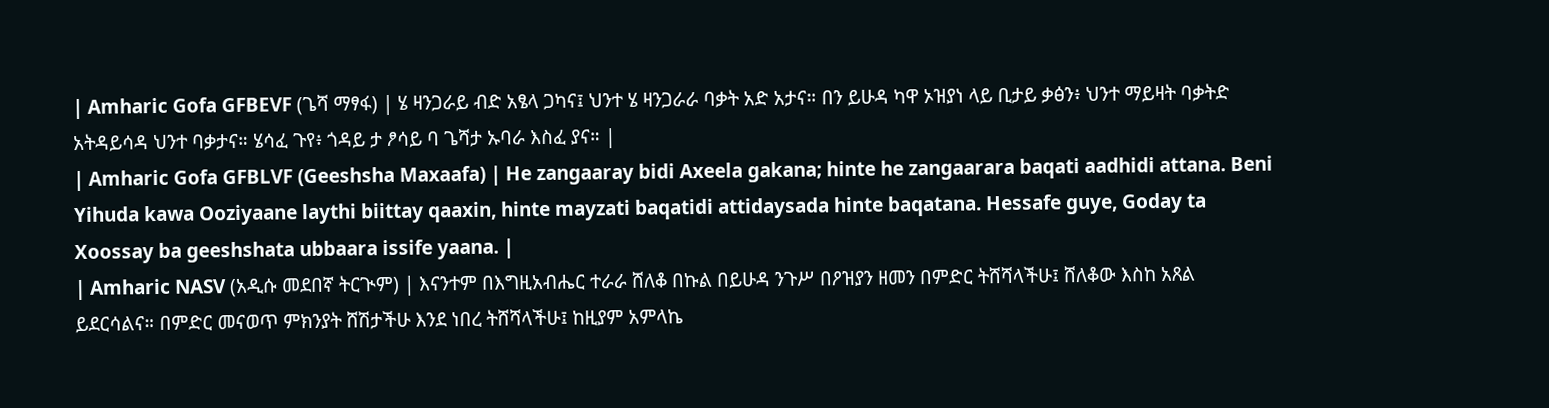| Amharic Gofa GFBEVF (ጌሻ ማፃፋ) | ሄ ዛንጋራይ ብድ አፄላ ጋካና፤ ህንተ ሄ ዛንጋራራ ባቃት አድ አታና። በን ይሁዳ ካዋ ኦዝያነ ላይ ቢታይ ቃፅን፥ ህንተ ማይዛት ባቃትድ አትዳይሳዳ ህንተ ባቃታና። ሄሳፈ ጉየ፥ ጎዳይ ታ ፆሳይ ባ ጌሻታ ኡባራ እስፈ ያና። |
| Amharic Gofa GFBLVF (Geeshsha Maxaafa) | He zangaaray bidi Axeela gakana; hinte he zangaarara baqati aadhidi attana. Beni Yihuda kawa Ooziyaane laythi biittay qaaxin, hinte mayzati baqatidi attidaysada hinte baqatana. Hessafe guye, Goday ta Xoossay ba geeshshata ubbaara issife yaana. |
| Amharic NASV (አዲሱ መደበኛ ትርጒም) | እናንተም በእግዚአብሔር ተራራ ሸለቆ በኩል በይሁዳ ንጉሥ በዖዝያን ዘመን በምድር ትሸሻላችሁ፤ ሸለቆው እስከ አጸል ይደርሳልና። በምድር መናወጥ ምክንያት ሸሽታችሁ እንደ ነበረ ትሸሻላችሁ፤ ከዚያም አምላኬ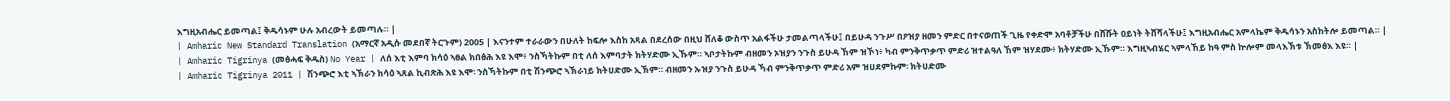እግዚአብሔር ይመጣል፤ ቅዱሳኑም ሁሉ አብረውት ይመጣሉ። |
| Amharic New Standard Translation (አማርኛ አዲሱ መደበኛ ትርጉም) 2005 | እናንተም ተራራውን በሁለት ከፍሎ እስከ አጻል በደረሰው በዚህ ሸለቆ ውስጥ አልፋችሁ ታመልጣላችሁ፤ በይሁዳ ንጉሥ በዖዝያ ዘመን ምድር በተናወጠች ጊዜ የቀድሞ አባቶቻችሁ በሸሹት ዐይነት ትሸሻላችሁ፤ እግዚአብሔር አምላኬም ቅዱሳኑን አስከትሎ ይመጣል። |
| Amharic Tigrinya (መፅሓፍ ቅዱስ) No Year | ለሰ እቲ እምባ ክሳዕ ኣፀል ክበፅሕ እዩ እሞ፥ ንስኻትኩም በቲ ለሰ እምባታት ክትሃድሙ ኢኹም። ኣቦታትኩም ብዘመን ኦዝያን ንጉስ ይሁዳ ኸም ዝኾነ፥ ካብ ምንቅጥቃጥ ምድሪ ዝተልዓለ ኸም ዝሃደሙ፥ ክትሃድሙ ኢኹም። እግዚኣብሄር ኣምላኸይ ከዓ ምስ ኵሎም መላእኽቱ ኽመፅእ እዩ። |
| Amharic Tigrinya 2011 | ሽንጭሮ እቲ ኣኽራን ክሳዕ ኣጸል ኪብጽሕ እዩ እሞ፡ ንስኻትኩም በቲ ሽንጭሮ ኣኽራነይ ክትሀድሙ ኢኽም። ብዘመን ኡዝያ ንጉስ ይሁዳ ኻብ ምንቅጥቃጥ ምድሪ አም ዝሀደምኩም፡ ክትሀድሙ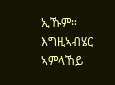ኢኹም። እግዚኣብሄር ኣምላኸይ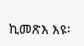ኪመጽእ እዩ፡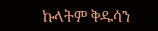ኩላትም ቅዱሳን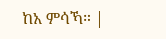ከአ ምሳኻ። |